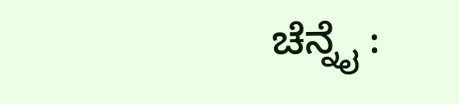ಚೆನ್ನೈ :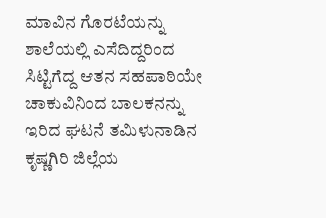ಮಾವಿನ ಗೊರಟೆಯನ್ನು ಶಾಲೆಯಲ್ಲಿ ಎಸೆದಿದ್ದರಿಂದ ಸಿಟ್ಟಿಗೆದ್ದ ಆತನ ಸಹಪಾಠಿಯೇ ಚಾಕುವಿನಿಂದ ಬಾಲಕನನ್ನು ಇರಿದ ಘಟನೆ ತಮಿಳುನಾಡಿನ ಕೃಷ್ಣಗಿರಿ ಜಿಲ್ಲೆಯ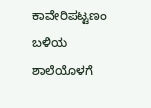ಕಾವೇರಿಪಟ್ಟಣಂ ಬಳಿಯ ಶಾಲೆಯೊಳಗೆ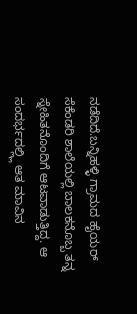ನಡೆದಿದೆ.ಬನ್ನಿಹಳ್ಳಿ ಗ್ರಾಮದ ಹೈಯರ್ ಸೆಕೆಂಡರಿ ಶಾಲೆಯಲ್ಲಿ ಬಾಲಕನೊಬ್ಬ ತನ್ನ ಸ್ನೇಹಿತನೊಂದಿಗೆ ಆಟವಾಡುತ್ತಿದ್ದ. ಆ ಸಂದರ್ಭದಲ್ಲ್ಲಿ ಆತ ಮಾವಿನ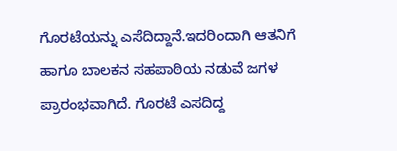ಗೊರಟೆಯನ್ನು ಎಸೆದಿದ್ದಾನೆ.ಇದರಿಂದಾಗಿ ಆತನಿಗೆ ಹಾಗೂ ಬಾಲಕನ ಸಹಪಾಠಿಯ ನಡುವೆ ಜಗಳ ಪ್ರಾರಂಭವಾಗಿದೆ. ಗೊರಟೆ ಎಸದಿದ್ದ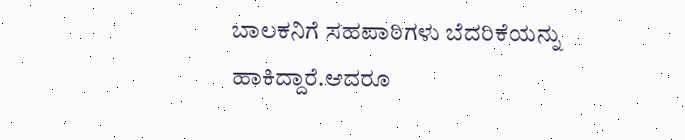ಬಾಲಕನಿಗೆ ಸಹಪಾಠಿಗಳು ಬೆದರಿಕೆಯನ್ನು ಹಾಕಿದ್ದಾರೆ.ಆದರೂ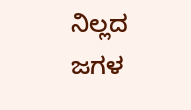ನಿಲ್ಲದ ಜಗಳ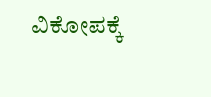ವಿಕೋಪಕ್ಕೆ